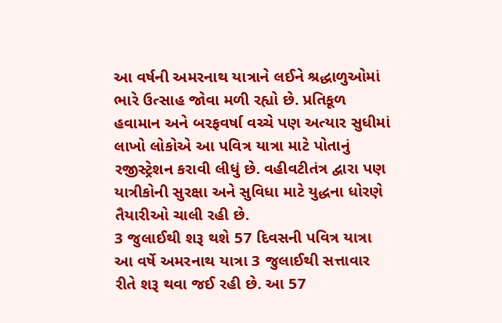આ વર્ષની અમરનાથ યાત્રાને લઈને શ્રદ્ધાળુઓમાં ભારે ઉત્સાહ જોવા મળી રહ્યો છે. પ્રતિકૂળ હવામાન અને બરફવર્ષા વચ્ચે પણ અત્યાર સુધીમાં લાખો લોકોએ આ પવિત્ર યાત્રા માટે પોતાનું રજીસ્ટ્રેશન કરાવી લીધું છે. વહીવટીતંત્ર દ્વારા પણ યાત્રીકોની સુરક્ષા અને સુવિધા માટે યુદ્ધના ધોરણે તૈયારીઓ ચાલી રહી છે.
3 જુલાઈથી શરૂ થશે 57 દિવસની પવિત્ર યાત્રા
આ વર્ષે અમરનાથ યાત્રા 3 જુલાઈથી સત્તાવાર રીતે શરૂ થવા જઈ રહી છે. આ 57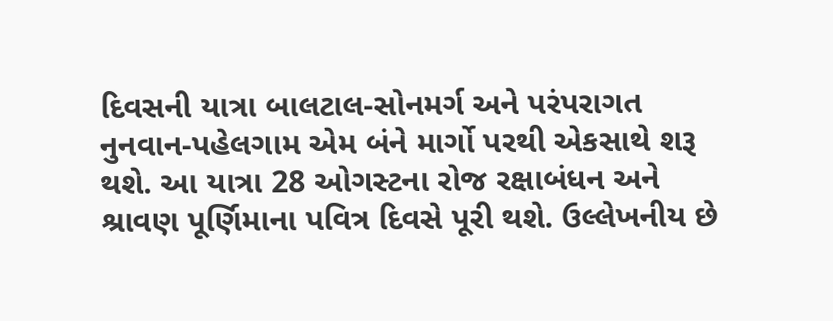દિવસની યાત્રા બાલટાલ-સોનમર્ગ અને પરંપરાગત નુનવાન-પહેલગામ એમ બંને માર્ગો પરથી એકસાથે શરૂ થશે. આ યાત્રા 28 ઓગસ્ટના રોજ રક્ષાબંધન અને શ્રાવણ પૂર્ણિમાના પવિત્ર દિવસે પૂરી થશે. ઉલ્લેખનીય છે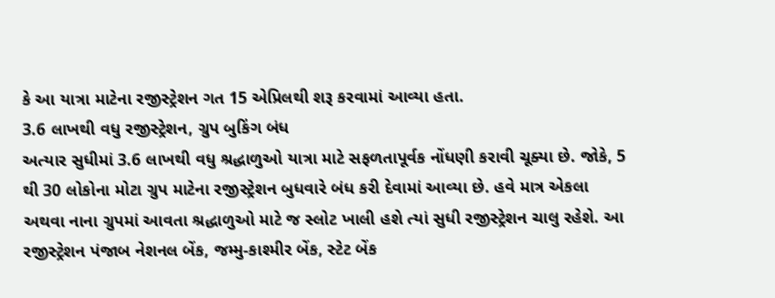કે આ યાત્રા માટેના રજીસ્ટ્રેશન ગત 15 એપ્રિલથી શરૂ કરવામાં આવ્યા હતા.
3.6 લાખથી વધુ રજીસ્ટ્રેશન, ગ્રુપ બુકિંગ બંધ
અત્યાર સુધીમાં 3.6 લાખથી વધુ શ્રદ્ધાળુઓ યાત્રા માટે સફળતાપૂર્વક નોંધણી કરાવી ચૂક્યા છે. જોકે, 5 થી 30 લોકોના મોટા ગ્રુપ માટેના રજીસ્ટ્રેશન બુધવારે બંધ કરી દેવામાં આવ્યા છે. હવે માત્ર એકલા અથવા નાના ગ્રુપમાં આવતા શ્રદ્ધાળુઓ માટે જ સ્લોટ ખાલી હશે ત્યાં સુધી રજીસ્ટ્રેશન ચાલુ રહેશે. આ રજીસ્ટ્રેશન પંજાબ નેશનલ બેંક, જમ્મુ-કાશ્મીર બેંક, સ્ટેટ બેંક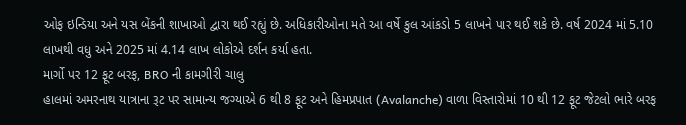ઓફ ઇન્ડિયા અને યસ બેંકની શાખાઓ દ્વારા થઈ રહ્યું છે. અધિકારીઓના મતે આ વર્ષે કુલ આંકડો 5 લાખને પાર થઈ શકે છે. વર્ષ 2024 માં 5.10 લાખથી વધુ અને 2025 માં 4.14 લાખ લોકોએ દર્શન કર્યા હતા.
માર્ગો પર 12 ફૂટ બરફ, BRO ની કામગીરી ચાલુ
હાલમાં અમરનાથ યાત્રાના રૂટ પર સામાન્ય જગ્યાએ 6 થી 8 ફૂટ અને હિમપ્રપાત (Avalanche) વાળા વિસ્તારોમાં 10 થી 12 ફૂટ જેટલો ભારે બરફ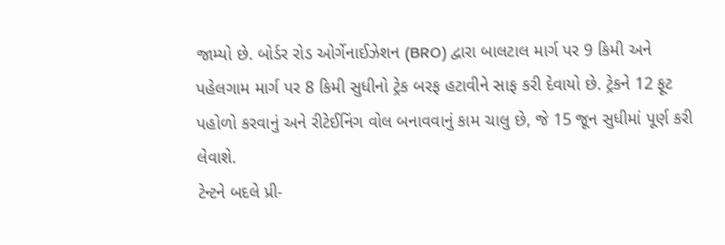જામ્યો છે. બોર્ડર રોડ ઓર્ગેનાઈઝેશન (BRO) દ્વારા બાલટાલ માર્ગ પર 9 કિમી અને પહેલગામ માર્ગ પર 8 કિમી સુધીનો ટ્રેક બરફ હટાવીને સાફ કરી દેવાયો છે. ટ્રેકને 12 ફૂટ પહોળો કરવાનું અને રીટેઈનિંગ વોલ બનાવવાનું કામ ચાલુ છે, જે 15 જૂન સુધીમાં પૂર્ણ કરી લેવાશે.
ટેન્ટને બદલે પ્રી-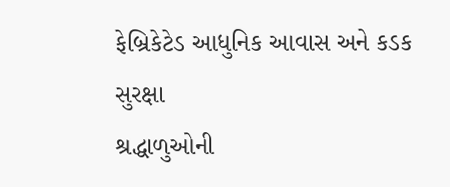ફેબ્રિકેટેડ આધુનિક આવાસ અને કડક સુરક્ષા
શ્રદ્ધાળુઓની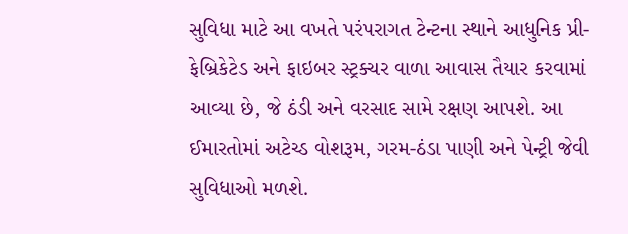સુવિધા માટે આ વખતે પરંપરાગત ટેન્ટના સ્થાને આધુનિક પ્રી-ફેબ્રિકેટેડ અને ફાઇબર સ્ટ્રક્ચર વાળા આવાસ તૈયાર કરવામાં આવ્યા છે, જે ઠંડી અને વરસાદ સામે રક્ષણ આપશે. આ ઈમારતોમાં અટેચ્ડ વોશરૂમ, ગરમ-ઠંડા પાણી અને પેન્ટ્રી જેવી સુવિધાઓ મળશે.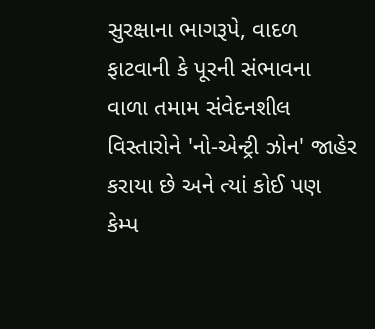સુરક્ષાના ભાગરૂપે, વાદળ ફાટવાની કે પૂરની સંભાવના વાળા તમામ સંવેદનશીલ વિસ્તારોને 'નો-એન્ટ્રી ઝોન' જાહેર કરાયા છે અને ત્યાં કોઈ પણ કેમ્પ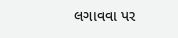લગાવવા પર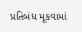પ્રતિબંધ મૂકવામાં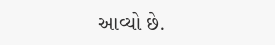આવ્યો છે.